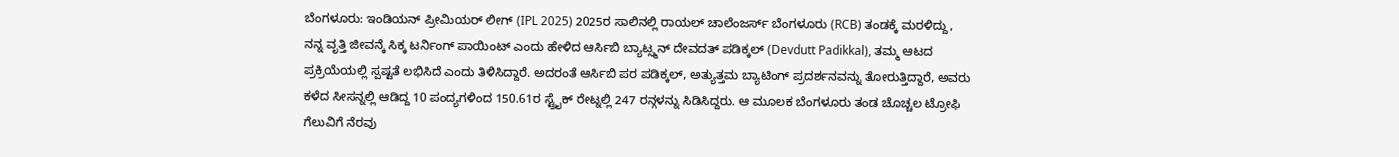ಬೆಂಗಳೂರು: ಇಂಡಿಯನ್ ಪ್ರೀಮಿಯರ್ ಲೀಗ್ (IPL 2025) 2025ರ ಸಾಲಿನಲ್ಲಿ ರಾಯಲ್ ಚಾಲೆಂಜರ್ಸ್ ಬೆಂಗಳೂರು (RCB) ತಂಡಕ್ಕೆ ಮರಳಿದ್ದು, ನನ್ನ ವೃತ್ತಿ ಜೀವನ್ಕೆ ಸಿಕ್ಕ ಟರ್ನಿಂಗ್ ಪಾಯಿಂಟ್ ಎಂದು ಹೇಳಿದ ಆರ್ಸಿಬಿ ಬ್ಯಾಟ್ಸ್ಮನ್ ದೇವದತ್ ಪಡಿಕ್ಕಲ್ (Devdutt Padikkal), ತಮ್ಮ ಆಟದ ಪ್ರಕ್ರಿಯೆಯಲ್ಲಿ ಸ್ಪಷ್ಟತೆ ಲಭಿಸಿದೆ ಎಂದು ತಿಳಿಸಿದ್ದಾರೆ. ಅದರಂತೆ ಆರ್ಸಿಬಿ ಪರ ಪಡಿಕ್ಕಲ್, ಅತ್ಯುತ್ತಮ ಬ್ಯಾಟಿಂಗ್ ಪ್ರದರ್ಶನವನ್ನು ತೋರುತ್ತಿದ್ದಾರೆ, ಅವರು ಕಳೆದ ಸೀಸನ್ನಲ್ಲಿ ಆಡಿದ್ದ 10 ಪಂದ್ಯಗಳಿಂದ 150.61ರ ಸ್ಟ್ರೈಕ್ ರೇಟ್ನಲ್ಲಿ 247 ರನ್ಗಳನ್ನು ಸಿಡಿಸಿದ್ದರು. ಆ ಮೂಲಕ ಬೆಂಗಳೂರು ತಂಡ ಚೊಚ್ಚಲ ಟ್ರೋಫಿ ಗೆಲುವಿಗೆ ನೆರವು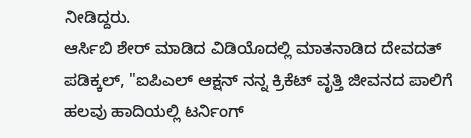ನೀಡಿದ್ದರು.
ಆರ್ಸಿಬಿ ಶೇರ್ ಮಾಡಿದ ವಿಡಿಯೊದಲ್ಲಿ ಮಾತನಾಡಿದ ದೇವದತ್ ಪಡಿಕ್ಕಲ್, "ಐಪಿಎಲ್ ಆಕ್ಷನ್ ನನ್ನ ಕ್ರಿಕೆಟ್ ವೃತ್ತಿ ಜೀವನದ ಪಾಲಿಗೆ ಹಲವು ಹಾದಿಯಲ್ಲಿ ಟರ್ನಿಂಗ್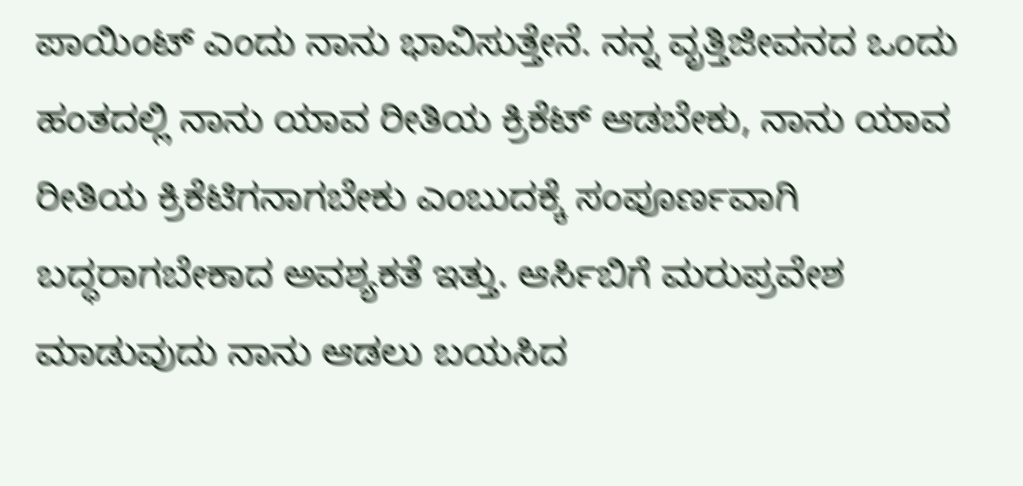ಪಾಯಿಂಟ್ ಎಂದು ನಾನು ಭಾವಿಸುತ್ತೇನೆ. ನನ್ನ ವೃತ್ತಿಜೀವನದ ಒಂದು ಹಂತದಲ್ಲಿ ನಾನು ಯಾವ ರೀತಿಯ ಕ್ರಿಕೆಟ್ ಆಡಬೇಕು, ನಾನು ಯಾವ ರೀತಿಯ ಕ್ರಿಕೆಟಿಗನಾಗಬೇಕು ಎಂಬುದಕ್ಕೆ ಸಂಪೂರ್ಣವಾಗಿ ಬದ್ಧರಾಗಬೇಕಾದ ಅವಶ್ಯಕತೆ ಇತ್ತು. ಆರ್ಸಿಬಿಗೆ ಮರುಪ್ರವೇಶ ಮಾಡುವುದು ನಾನು ಆಡಲು ಬಯಸಿದ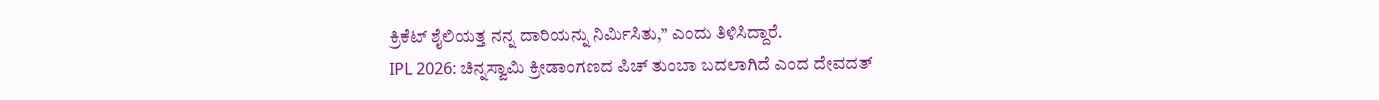ಕ್ರಿಕೆಟ್ ಶೈಲಿಯತ್ತ ನನ್ನ ದಾರಿಯನ್ನು ನಿರ್ಮಿಸಿತು,” ಎಂದು ತಿಳಿಸಿದ್ದಾರೆ.
IPL 2026: ಚಿನ್ನಸ್ವಾಮಿ ಕ್ರೀಡಾಂಗಣದ ಪಿಚ್ ತುಂಬಾ ಬದಲಾಗಿದೆ ಎಂದ ದೇವದತ್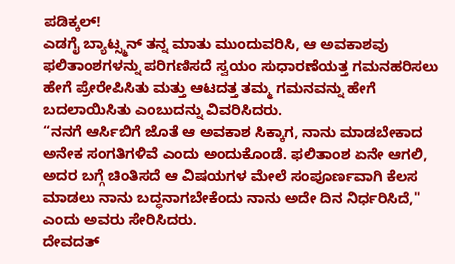ಪಡಿಕ್ಕಲ್!
ಎಡಗೈ ಬ್ಯಾಟ್ಸ್ಮನ್ ತನ್ನ ಮಾತು ಮುಂದುವರಿಸಿ, ಆ ಅವಕಾಶವು ಫಲಿತಾಂಶಗಳನ್ನು ಪರಿಗಣಿಸದೆ ಸ್ವಯಂ ಸುಧಾರಣೆಯತ್ತ ಗಮನಹರಿಸಲು ಹೇಗೆ ಪ್ರೇರೇಪಿಸಿತು ಮತ್ತು ಆಟದತ್ತ ತಮ್ಮ ಗಮನವನ್ನು ಹೇಗೆ ಬದಲಾಯಿಸಿತು ಎಂಬುದನ್ನು ವಿವರಿಸಿದರು.
“ನನಗೆ ಆರ್ಸಿಬಿಗೆ ಜೊತೆ ಆ ಅವಕಾಶ ಸಿಕ್ಕಾಗ, ನಾನು ಮಾಡಬೇಕಾದ ಅನೇಕ ಸಂಗತಿಗಳಿವೆ ಎಂದು ಅಂದುಕೊಂಡೆ. ಫಲಿತಾಂಶ ಏನೇ ಆಗಲಿ, ಅದರ ಬಗ್ಗೆ ಚಿಂತಿಸದೆ ಆ ವಿಷಯಗಳ ಮೇಲೆ ಸಂಪೂರ್ಣವಾಗಿ ಕೆಲಸ ಮಾಡಲು ನಾನು ಬದ್ಧನಾಗಬೇಕೆಂದು ನಾನು ಅದೇ ದಿನ ನಿರ್ಧರಿಸಿದೆ," ಎಂದು ಅವರು ಸೇರಿಸಿದರು.
ದೇವದತ್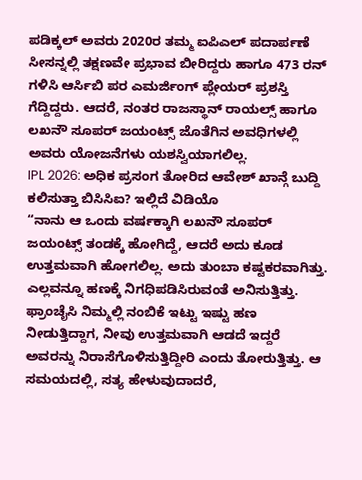ಪಡಿಕ್ಕಲ್ ಅವರು 2020ರ ತಮ್ಮ ಐಪಿಎಲ್ ಪದಾರ್ಪಣೆ ಸೀಸನ್ನಲ್ಲಿ ತಕ್ಷಣವೇ ಪ್ರಭಾವ ಬೀರಿದ್ದರು ಹಾಗೂ 473 ರನ್ ಗಳಿಸಿ ಆರ್ಸಿಬಿ ಪರ ಎಮರ್ಜಿಂಗ್ ಪ್ಲೇಯರ್ ಪ್ರಶಸ್ತಿ ಗೆದ್ದಿದ್ದರು. ಆದರೆ, ನಂತರ ರಾಜಸ್ಥಾನ್ ರಾಯಲ್ಸ್ ಹಾಗೂ ಲಖನೌ ಸೂಪರ್ ಜಯಂಟ್ಸ್ ಜೊತೆಗಿನ ಅವಧಿಗಳಲ್ಲಿ ಅವರು ಯೋಜನೆಗಳು ಯಶಸ್ವಿಯಾಗಲಿಲ್ಲ.
IPL 2026: ಅಧಿಕ ಪ್ರಸಂಗ ತೋರಿದ ಆವೇಶ್ ಖಾನ್ಗೆ ಬುದ್ದಿ ಕಲಿಸುತ್ತಾ ಬಿಸಿಸಿಐ? ಇಲ್ಲಿದೆ ವಿಡಿಯೊ
“ನಾನು ಆ ಒಂದು ವರ್ಷಕ್ಕಾಗಿ ಲಖನೌ ಸೂಪರ್ ಜಯಂಟ್ಸ್ ತಂಡಕ್ಕೆ ಹೋಗಿದ್ದೆ, ಆದರೆ ಅದು ಕೂಡ ಉತ್ತಮವಾಗಿ ಹೋಗಲಿಲ್ಲ. ಅದು ತುಂಬಾ ಕಷ್ಟಕರವಾಗಿತ್ತು. ಎಲ್ಲವನ್ನೂ ಹಣಕ್ಕೆ ನಿಗಧಿಪಡಿಸಿರುವಂತೆ ಅನಿಸುತ್ತಿತ್ತು. ಫ್ರಾಂಚೈಸಿ ನಿಮ್ಮಲ್ಲಿ ನಂಬಿಕೆ ಇಟ್ಟು ಇಷ್ಟು ಹಣ ನೀಡುತ್ತಿದ್ದಾಗ, ನೀವು ಉತ್ತಮವಾಗಿ ಆಡದೆ ಇದ್ದರೆ ಅವರನ್ನು ನಿರಾಸೆಗೊಳಿಸುತ್ತಿದ್ದೀರಿ ಎಂದು ತೋರುತ್ತಿತ್ತು. ಆ ಸಮಯದಲ್ಲಿ, ಸತ್ಯ ಹೇಳುವುದಾದರೆ,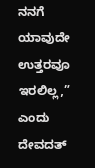ನನಗೆ ಯಾವುದೇ ಉತ್ತರವೂ ಇರಲಿಲ್ಲ,” ಎಂದು ದೇವದತ್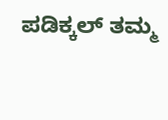ಪಡಿಕ್ಕಲ್ ತಮ್ಮ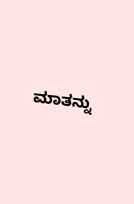ಮಾತನ್ನು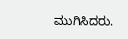ಮುಗಿಸಿದರು.